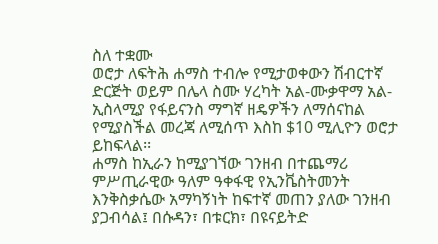ስለ ተቋሙ
ወሮታ ለፍትሕ ሐማስ ተብሎ የሚታወቀውን ሽብርተኛ ድርጅት ወይም በሌላ ስሙ ሃረካት አል-ሙቃዋማ አል-ኢስላሚያ የፋይናንስ ማግኛ ዘዴዎችን ለማሰናከል የሚያስችል መረጃ ለሚሰጥ እስከ $10 ሚሊዮን ወሮታ ይከፍላል፡፡
ሐማስ ከኢራን ከሚያገኘው ገንዘብ በተጨማሪ ምሥጢራዊው ዓለም ዓቀፋዊ የኢንቬስትመንት እንቅስቃሴው አማካኝነት ከፍተኛ መጠን ያለው ገንዘብ ያጋብሳል፤ በሱዳን፣ በቱርክ፣ በዩናይትድ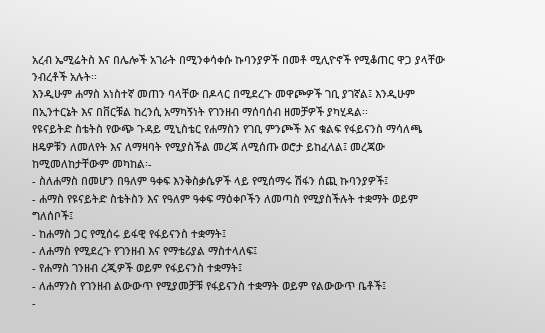አረብ ኤሚሬትስ እና በሌሎች አገራት በሚንቀሳቀሱ ኩባንያዎች በመቶ ሚሊዮኖች የሚቆጠር ዋጋ ያላቸው ንብረቶች አሉት፡፡
እንዲሁም ሐማስ አነስተኛ መጠን ባላቸው በዶላር በሚደረጉ መዋጮዎች ገቢ ያገኛል፤ እንዲሁም በኢንተርኔት እና በቨርቹል ከረንሲ አማካኝነት የገንዘብ ማሰባሰብ ዘመቻዎች ያካሂዳል፡፡
የዩናይትድ ስቴትስ የውጭ ጉዳይ ሚኒስቴር የሐማስን የገቢ ምንጮች እና ቁልፍ የፋይናንስ ማሳለጫ ዘዴዎቹን ለመለየት እና ለማዛባት የሚያስችል መረጃ ለሚሰጡ ወሮታ ይከፈላል፤ መረጃው ከሚመለከታቸውም መካከል፡-
- ስለሐማስ በመሆን በዓለም ዓቀፍ እንቅስቃሴዎች ላይ የሚሰማሩ ሽፋን ሰጪ ኩባንያዎች፤
- ሐማስ የዩናይትድ ስቴትስን እና የዓለም ዓቀፍ ማዕቀቦችን ለመጣስ የሚያስችሉት ተቋማት ወይም ግለሰቦች፤
- ከሐማስ ጋር የሚሰሩ ይፋዊ የፋይናንስ ተቋማት፤
- ለሐማስ የሚደረጉ የገንዘብ እና የማቴሪያል ማስተላለፍ፤
- የሐማስ ገንዘብ ረጂዎች ወይም የፋይናንስ ተቋማት፤
- ለሐማንስ የገንዘብ ልውውጥ የሚያመቻቹ የፋይናንስ ተቋማት ወይም የልውውጥ ቤቶች፤
-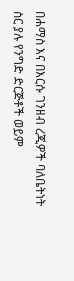በሐማስ እና በእርሱ ገንዘብ ረጂዎች ባለቤትነት ስር ያሉ የንግድ ድርጅቶች ወይም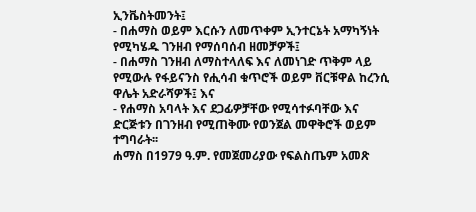ኢንቬስትመንት፤
- በሐማስ ወይም እርሱን ለመጥቀም ኢንተርኔት አማካኝነት የሚካሄዱ ገንዘብ የማሰባሰብ ዘመቻዎች፤
- በሐማስ ገንዘብ ለማስተላለፍ እና ለመነገድ ጥቅም ላይ የሚውሉ የፋይናንስ የሒሳብ ቁጥሮች ወይም ቨርቹዋል ከረንሲ ዋሌት አድራሻዎች፤ እና
- የሐማስ አባላት እና ደጋፊዎቻቸው የሚሳተፉባቸው እና ድርጅቱን በገንዘብ የሚጠቅሙ የወንጀል መዋቅሮች ወይም ተግባራት፡፡
ሐማስ በ1979 ዓ.ም. የመጀመሪያው የፍልስጤም አመጽ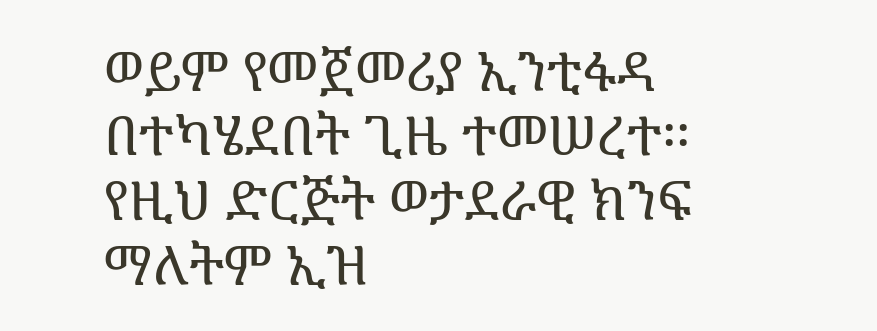ወይም የመጀመሪያ ኢንቲፋዳ በተካሄደበት ጊዜ ተመሠረተ፡፡ የዚህ ድርጅት ወታደራዊ ክንፍ ማለትም ኢዝ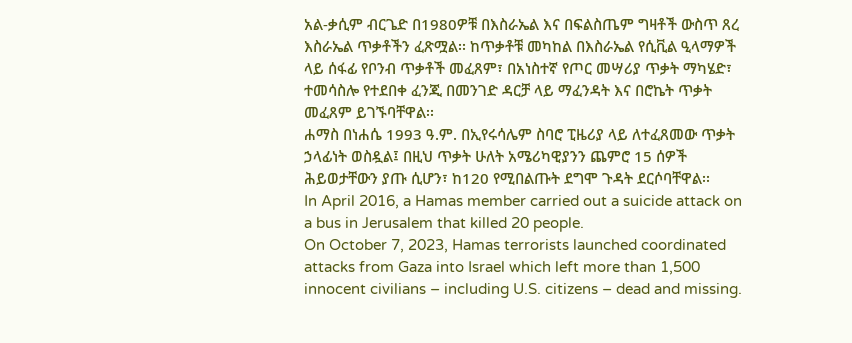አል-ቃሲም ብርጌድ በ1980ዎቹ በእስራኤል እና በፍልስጤም ግዛቶች ውስጥ ጸረ እስራኤል ጥቃቶችን ፈጽሟል፡፡ ከጥቃቶቹ መካከል በእስራኤል የሲቪል ዒላማዎች ላይ ሰፋፊ የቦንብ ጥቃቶች መፈጸም፣ በአነስተኛ የጦር መሣሪያ ጥቃት ማካሄድ፣ ተመሳስሎ የተደበቀ ፈንጂ በመንገድ ዳርቻ ላይ ማፈንዳት እና በሮኬት ጥቃት መፈጸም ይገኙባቸዋል፡፡
ሐማስ በነሐሴ 1993 ዓ.ም. በኢየሩሳሌም ስባሮ ፒዜሪያ ላይ ለተፈጸመው ጥቃት ኃላፊነት ወስዷል፤ በዚህ ጥቃት ሁለት አሜሪካዊያንን ጨምሮ 15 ሰዎች ሕይወታቸውን ያጡ ሲሆን፣ ከ120 የሚበልጡት ደግሞ ጉዳት ደርሶባቸዋል፡፡
In April 2016, a Hamas member carried out a suicide attack on a bus in Jerusalem that killed 20 people.
On October 7, 2023, Hamas terrorists launched coordinated attacks from Gaza into Israel which left more than 1,500 innocent civilians – including U.S. citizens – dead and missing.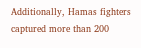Additionally, Hamas fighters captured more than 200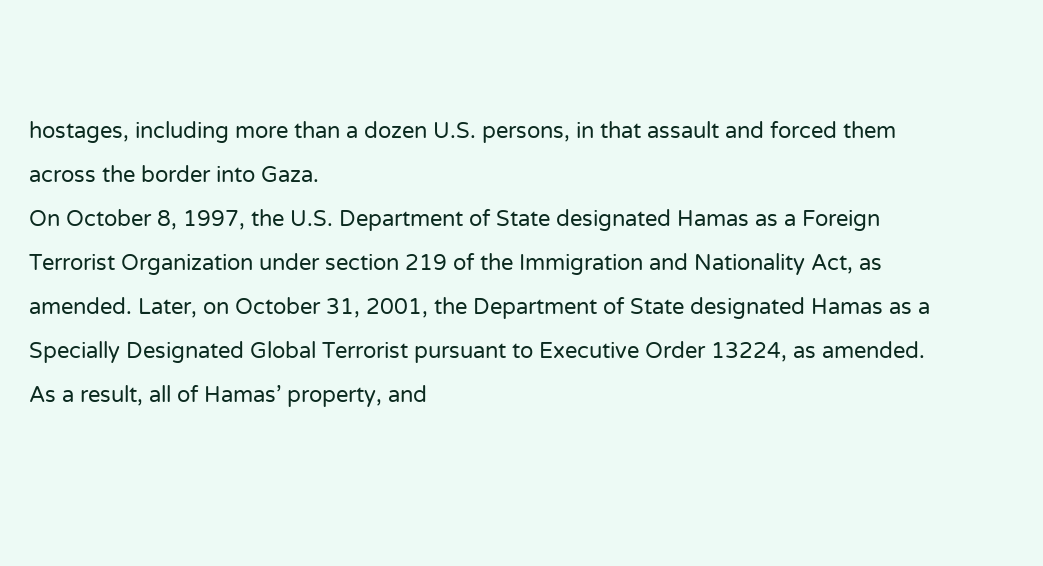hostages, including more than a dozen U.S. persons, in that assault and forced them across the border into Gaza.
On October 8, 1997, the U.S. Department of State designated Hamas as a Foreign Terrorist Organization under section 219 of the Immigration and Nationality Act, as amended. Later, on October 31, 2001, the Department of State designated Hamas as a Specially Designated Global Terrorist pursuant to Executive Order 13224, as amended. As a result, all of Hamas’ property, and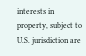interests in property, subject to U.S. jurisdiction are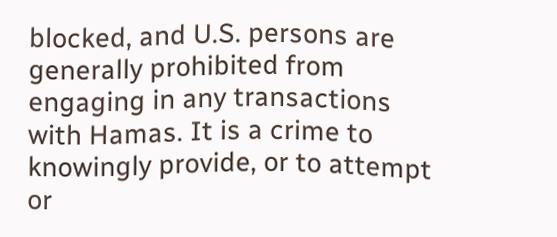blocked, and U.S. persons are generally prohibited from engaging in any transactions with Hamas. It is a crime to knowingly provide, or to attempt or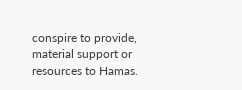conspire to provide, material support or resources to Hamas.